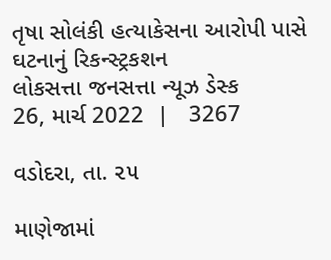તૃષા સોલંકી હત્યાકેસના આરોપી પાસે ઘટનાનું રિકન્સ્ટ્રકશન
લોકસત્તા જનસત્તા ન્યૂઝ ડેસ્ક
26, માર્ચ 2022  |   3267

વડોદરા, તા. ૨૫

માણેજામાં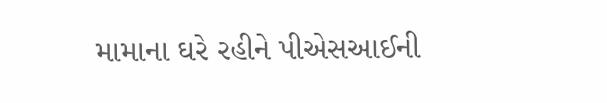મામાના ઘરે રહીને પીએસઆઈની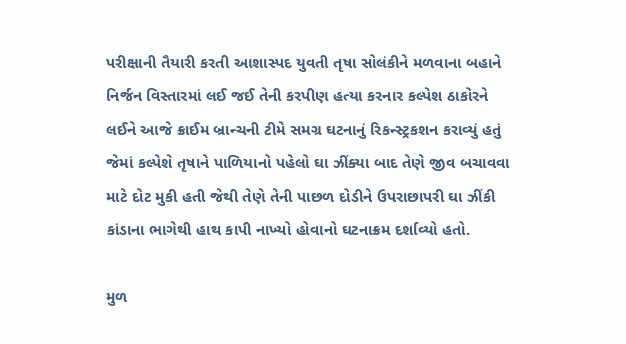પરીક્ષાની તૈયારી કરતી આશાસ્પદ યુવતી તૃષા સોલંકીને મળવાના બહાને નિર્જન વિસ્તારમાં લઈ જઈ તેની કરપીણ હત્યા કરનાર કલ્પેશ ઠાકોરને લઈને આજે ક્રાઈમ બ્રાન્ચની ટીમે સમગ્ર ઘટનાનું રિકન્સ્ટ્રકશન કરાવ્યું હતું જેમાં કલ્પેશે તૃષાને પાળિયાનો પહેલો ઘા ઝીંક્યા બાદ તેણે જીવ બચાવવા માટે દોટ મુકી હતી જેથી તેણે તેની પાછળ દોડીને ઉપરાછાપરી ઘા ઝીંકી કાંડાના ભાગેથી હાથ કાપી નાખ્યો હોવાનો ઘટનાક્રમ દર્શાવ્યો હતો.

મુળ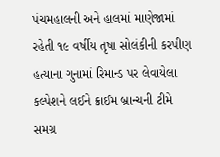પંચમહાલની અને હાલમાં માણેજામાં રહેતી ૧૯ વર્ષીય તૃષા સોલંકીની કરપીણ હત્યાના ગુનામાં રિમાન્ડ પર લેવાયેલા કલ્પેશને લઈને ક્રાઈમ બ્રાન્ચની ટીમે સમગ્ર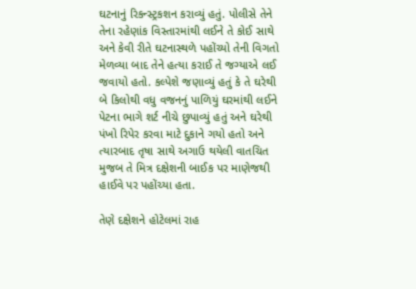ઘટનાનું રિકન્સ્ટ્રકશન કરાવ્યું હતું. પોલીસે તેને તેના રહેણાંક વિસ્તારમાંથી લઈને તે કોઈ સાથે અને કેવી રીતે ઘટનાસ્થળે પહોંચ્યો તેની વિગતો મેળવ્યા બાદ તેને હત્યા કરાઈ તે જગ્યાએ લઈ જવાયો હતો. કલ્પેશે જણાવ્યું હતું કે તે ઘરેથી બે કિલોથી વધુ વજનનું પાળિયું ઘરમાંથી લઈને પેટના ભાગે શર્ટ નીચે છુપાવ્યું હતું અને ઘરેથી પંખો રિપેર કરવા માટે દુકાને ગયો હતો અને ત્યારબાદ તૃષા સાથે અગાઉ થયેલી વાતચિત મુજબ તે મિત્ર દક્ષેશની બાઈક પર માણેજથી હાઈવે પર પહોંચ્યા હતા.

તેણે દક્ષેશને હોટેલમાં રાહ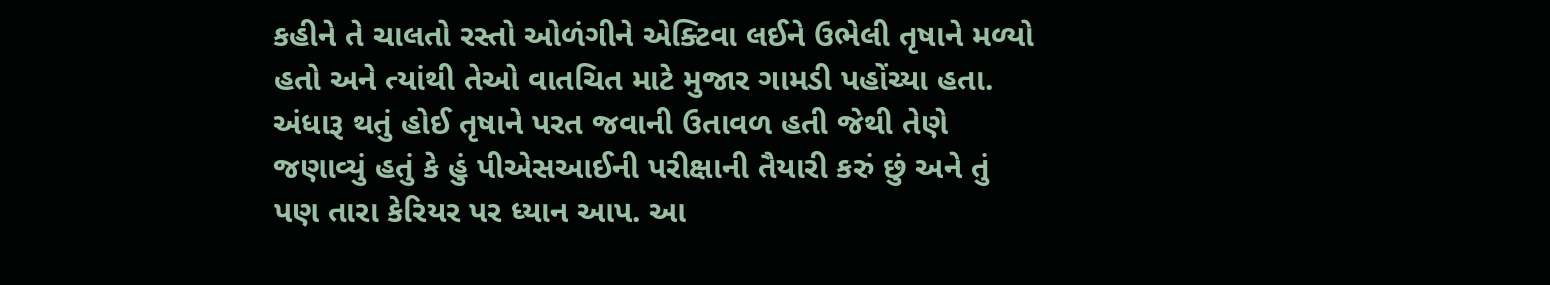કહીને તે ચાલતો રસ્તો ઓળંગીને એક્ટિવા લઈને ઉભેલી તૃષાને મળ્યો હતો અને ત્યાંથી તેઓ વાતચિત માટે મુજાર ગામડી પહોંચ્યા હતા. અંધારૂ થતું હોઈ તૃષાને પરત જવાની ઉતાવળ હતી જેથી તેણે જણાવ્યું હતું કે હું પીએસઆઈની પરીક્ષાની તૈયારી કરું છું અને તું પણ તારા કેરિયર પર ધ્યાન આપ. આ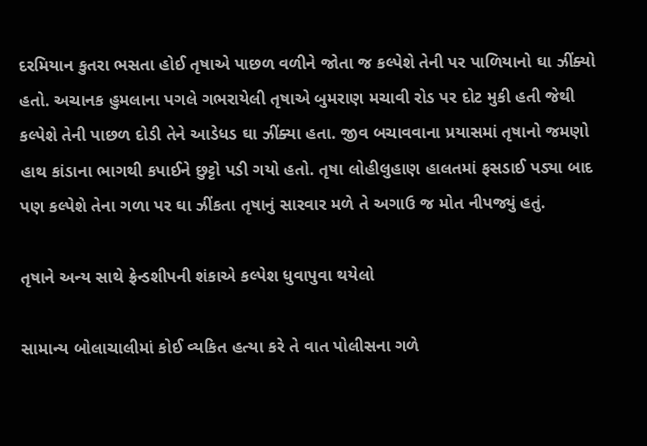દરમિયાન કુતરા ભસતા હોઈ તૃષાએ પાછળ વળીને જોતા જ કલ્પેશે તેની પર પાળિયાનો ઘા ઝીંક્યો હતો. અચાનક હુમલાના પગલે ગભરાયેલી તૃષાએ બુમરાણ મચાવી રોડ પર દોટ મુકી હતી જેથી કલ્પેશે તેની પાછળ દોડી તેને આડેધડ ઘા ઝીંક્યા હતા. જીવ બચાવવાના પ્રયાસમાં તૃષાનો જમણો હાથ કાંડાના ભાગથી કપાઈને છુટ્ટો પડી ગયો હતો. તૃષા લોહીલુહાણ હાલતમાં ફસડાઈ પડ્યા બાદ પણ કલ્પેશે તેના ગળા પર ઘા ઝીંકતા તૃષાનું સારવાર મળે તે અગાઉ જ મોત નીપજ્યું હતું.

તૃષાને અન્ય સાથે ફ્રેન્ડશીપની શંકાએ કલ્પેશ ધુવાપુવા થયેલો

સામાન્ય બોલાચાલીમાં કોઈ વ્યકિત હત્યા કરે તે વાત પોલીસના ગળે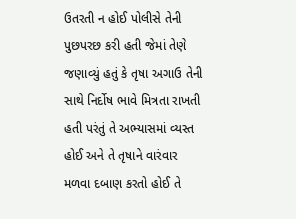ઉતરતી ન હોઈ પોલીસે તેની પુછપરછ કરી હતી જેમાં તેણે જણાવ્યું હતું કે તૃષા અગાઉ તેની સાથે નિર્દોષ ભાવે મિત્રતા રાખતી હતી પરંતું તે અભ્યાસમાં વ્યસ્ત હોઈ અને તે તૃષાને વારંવાર મળવા દબાણ કરતો હોઈ તે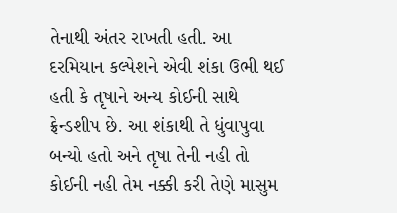તેનાથી અંતર રાખતી હતી. આ દરમિયાન કલ્પેશને એવી શંકા ઉભી થઈ હતી કે તૃષાને અન્ય કોઈની સાથે ફ્રેન્ડશીપ છે. આ શંકાથી તે ધુંવાપુવા બન્યો હતો અને તૃષા તેની નહી તો કોઈની નહી તેમ નક્કી કરી તેણે માસુમ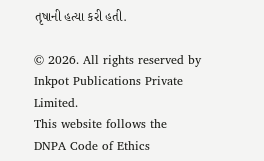તૃષાની હત્યા કરી હતી.

© 2026. All rights reserved by Inkpot Publications Private Limited.
This website follows the DNPA Code of Ethics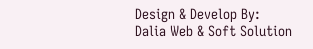Design & Develop By:
Dalia Web & Soft Solution